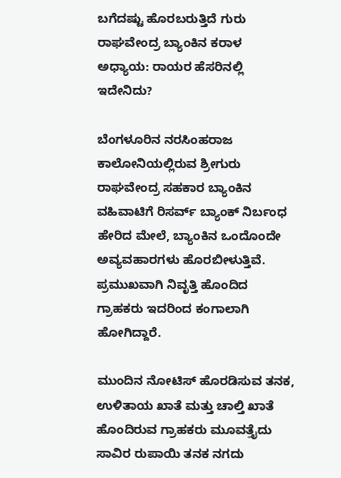ಬಗೆದಷ್ಟು ಹೊರಬರುತ್ತಿದೆ ಗುರು ರಾಘವೇಂದ್ರ ಬ್ಯಾಂಕಿನ ಕರಾಳ ಅಧ್ಯಾಯ: ರಾಯರ ಹೆಸರಿನಲ್ಲಿ ಇದೇನಿದು?

ಬೆಂಗಳೂರಿನ ನರಸಿಂಹರಾಜ ಕಾಲೋನಿಯಲ್ಲಿರುವ ಶ್ರೀಗುರು ರಾಘವೇಂದ್ರ ಸಹಕಾರ ಬ್ಯಾಂಕಿನ ವಹಿವಾಟಿಗೆ ರಿಸರ್ವ್ ಬ್ಯಾಂಕ್ ನಿರ್ಬಂಧ ಹೇರಿದ ಮೇಲೆ, ಬ್ಯಾಂಕಿನ ಒಂದೊಂದೇ ಅವ್ಯವಹಾರಗಳು ಹೊರಬೀಳುತ್ತಿವೆ. ಪ್ರಮುಖವಾಗಿ ನಿವೃತ್ತಿ ಹೊಂದಿದ ಗ್ರಾಹಕರು ಇದರಿಂದ ಕಂಗಾಲಾಗಿ ಹೋಗಿದ್ದಾರೆ.

ಮುಂದಿನ ನೋಟಿಸ್ ಹೊರಡಿಸುವ ತನಕ, ಉಳಿತಾಯ ಖಾತೆ ಮತ್ತು ಚಾಲ್ತಿ ಖಾತೆ ಹೊಂದಿರುವ ಗ್ರಾಹಕರು ಮೂವತ್ತೈದು ಸಾವಿರ ರುಪಾಯಿ ತನಕ ನಗದು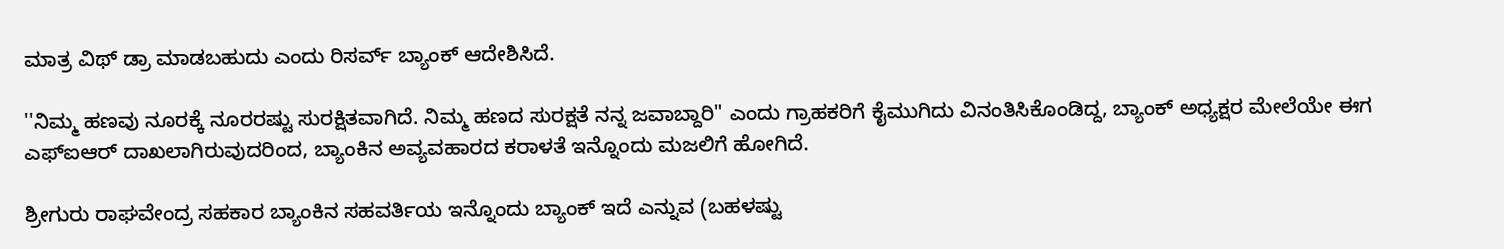ಮಾತ್ರ ವಿಥ್ ಡ್ರಾ ಮಾಡಬಹುದು ಎಂದು ರಿಸರ್ವ್ ಬ್ಯಾಂಕ್ ಆದೇಶಿಸಿದೆ.

''ನಿಮ್ಮ ಹಣವು ನೂರಕ್ಕೆ ನೂರರಷ್ಟು ಸುರಕ್ಷಿತವಾಗಿದೆ. ನಿಮ್ಮ ಹಣದ ಸುರಕ್ಷತೆ ನನ್ನ ಜವಾಬ್ದಾರಿ" ಎಂದು ಗ್ರಾಹಕರಿಗೆ ಕೈಮುಗಿದು ವಿನಂತಿಸಿಕೊಂಡಿದ್ದ, ಬ್ಯಾಂಕ್ ಅಧ್ಯಕ್ಷರ ಮೇಲೆಯೇ ಈಗ ಎಫ್ಐಆರ್ ದಾಖಲಾಗಿರುವುದರಿಂದ, ಬ್ಯಾಂಕಿನ ಅವ್ಯವಹಾರದ ಕರಾಳತೆ ಇನ್ನೊಂದು ಮಜಲಿಗೆ ಹೋಗಿದೆ.

ಶ್ರೀಗುರು ರಾಘವೇಂದ್ರ ಸಹಕಾರ ಬ್ಯಾಂಕಿನ ಸಹವರ್ತಿಯ ಇನ್ನೊಂದು ಬ್ಯಾಂಕ್ ಇದೆ ಎನ್ನುವ (ಬಹಳಷ್ಟು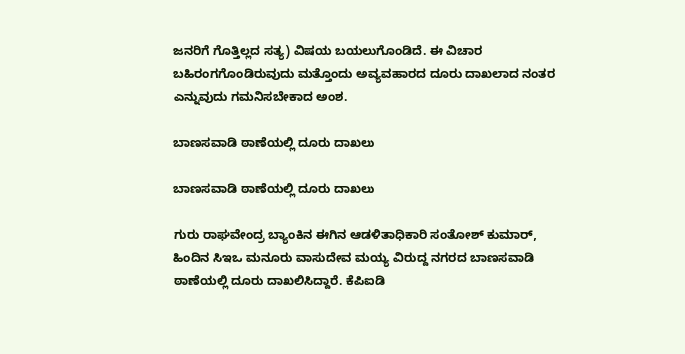ಜನರಿಗೆ ಗೊತ್ತಿಲ್ಲದ ಸತ್ಯ) ವಿಷಯ ಬಯಲುಗೊಂಡಿದೆ. ಈ ವಿಚಾರ ಬಹಿರಂಗಗೊಂಡಿರುವುದು ಮತ್ತೊಂದು ಅವ್ಯವಹಾರದ ದೂರು ದಾಖಲಾದ ನಂತರ ಎನ್ನುವುದು ಗಮನಿಸಬೇಕಾದ ಅಂಶ.

ಬಾಣಸವಾಡಿ ಠಾಣೆಯಲ್ಲಿ ದೂರು ದಾಖಲು

ಬಾಣಸವಾಡಿ ಠಾಣೆಯಲ್ಲಿ ದೂರು ದಾಖಲು

ಗುರು ರಾಘವೇಂದ್ರ ಬ್ಯಾಂಕಿನ ಈಗಿನ ಆಡಳಿತಾಧಿಕಾರಿ ಸಂತೋಶ್ ಕುಮಾರ್, ಹಿಂದಿನ ಸಿಇಒ ಮನೂರು ವಾಸುದೇವ ಮಯ್ಯ ವಿರುದ್ದ ನಗರದ ಬಾಣಸವಾಡಿ ಠಾಣೆಯಲ್ಲಿ ದೂರು ದಾಖಲಿಸಿದ್ದಾರೆ. ಕೆಪಿಐಡಿ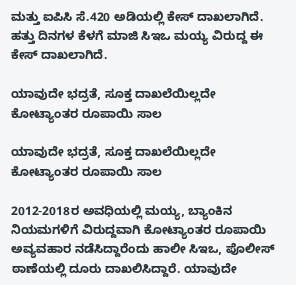ಮತ್ತು ಐಪಿಸಿ ಸೆ.420 ಅಡಿಯಲ್ಲಿ ಕೇಸ್ ದಾಖಲಾಗಿದೆ. ಹತ್ತು ದಿನಗಳ ಕೆಳಗೆ ಮಾಜಿ ಸಿಇಒ ಮಯ್ಯ ವಿರುದ್ದ ಈ ಕೇಸ್ ದಾಖಲಾಗಿದೆ.

ಯಾವುದೇ ಭದ್ರತೆ, ಸೂಕ್ತ ದಾಖಲೆಯಿಲ್ಲದೇ ಕೋಟ್ಯಾಂತರ ರೂಪಾಯಿ ಸಾಲ

ಯಾವುದೇ ಭದ್ರತೆ, ಸೂಕ್ತ ದಾಖಲೆಯಿಲ್ಲದೇ ಕೋಟ್ಯಾಂತರ ರೂಪಾಯಿ ಸಾಲ

2012-2018ರ ಅವಧಿಯಲ್ಲಿ ಮಯ್ಯ, ಬ್ಯಾಂಕಿನ ನಿಯಮಗಳಿಗೆ ವಿರುದ್ದವಾಗಿ ಕೋಟ್ಯಾಂತರ ರೂಪಾಯಿ ಅವ್ಯವಹಾರ ನಡೆಸಿದ್ದಾರೆಂದು ಹಾಲೀ ಸಿಇಒ, ಪೊಲೀಸ್ ಠಾಣೆಯಲ್ಲಿ ದೂರು ದಾಖಲಿಸಿದ್ದಾರೆ. ಯಾವುದೇ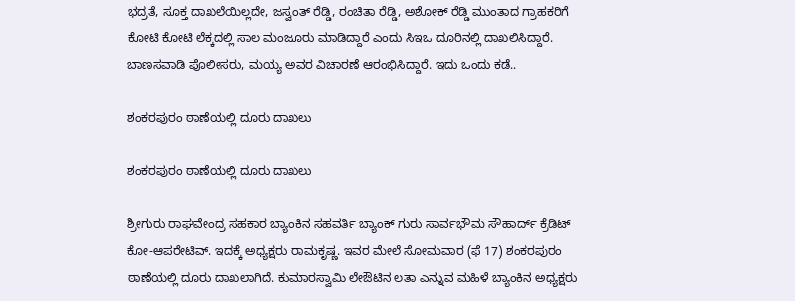ಭದ್ರತೆ, ಸೂಕ್ತ ದಾಖಲೆಯಿಲ್ಲದೇ, ಜಸ್ವಂತ್ ರೆಡ್ಡಿ, ರಂಚಿತಾ ರೆಡ್ಡಿ, ಅಶೋಕ್ ರೆಡ್ಡಿ ಮುಂತಾದ ಗ್ರಾಹಕರಿಗೆ ಕೋಟಿ ಕೋಟಿ ಲೆಕ್ಕದಲ್ಲಿ ಸಾಲ ಮಂಜೂರು ಮಾಡಿದ್ದಾರೆ ಎಂದು ಸಿಇಒ ದೂರಿನಲ್ಲಿ ದಾಖಲಿಸಿದ್ದಾರೆ. ಬಾಣಸವಾಡಿ ಪೊಲೀಸರು, ಮಯ್ಯ ಅವರ ವಿಚಾರಣೆ ಆರಂಭಿಸಿದ್ದಾರೆ. ಇದು ಒಂದು ಕಡೆ..

ಶಂಕರಪುರಂ ಠಾಣೆಯಲ್ಲಿ ದೂರು ದಾಖಲು

ಶಂಕರಪುರಂ ಠಾಣೆಯಲ್ಲಿ ದೂರು ದಾಖಲು

ಶ್ರೀಗುರು ರಾಘವೇಂದ್ರ ಸಹಕಾರ ಬ್ಯಾಂಕಿನ ಸಹವರ್ತಿ ಬ್ಯಾಂಕ್ ಗುರು ಸಾರ್ವಭೌಮ ಸೌಹಾರ್ದ್ ಕ್ರೆಡಿಟ್ ಕೋ-ಆಪರೇಟಿವ್. ಇದಕ್ಕೆ ಅಧ್ಯಕ್ಷರು ರಾಮಕೃಷ್ಣ. ಇವರ ಮೇಲೆ ಸೋಮವಾರ (ಫೆ 17) ಶಂಕರಪುರಂ ಠಾಣೆಯಲ್ಲಿ ದೂರು ದಾಖಲಾಗಿದೆ. ಕುಮಾರಸ್ವಾಮಿ ಲೇಔಟಿನ ಲತಾ ಎನ್ನುವ ಮಹಿಳೆ ಬ್ಯಾಂಕಿನ ಅಧ್ಯಕ್ಷರು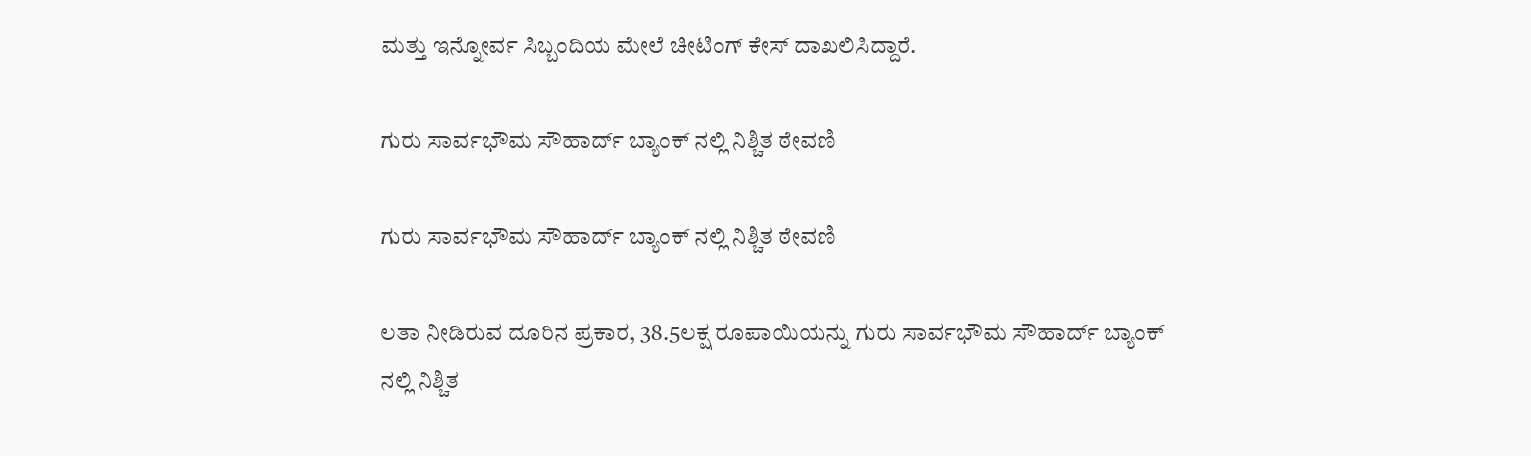ಮತ್ತು ಇನ್ನೋರ್ವ ಸಿಬ್ಬಂದಿಯ ಮೇಲೆ ಚೀಟಿಂಗ್ ಕೇಸ್ ದಾಖಲಿಸಿದ್ದಾರೆ.

ಗುರು ಸಾರ್ವಭೌಮ ಸೌಹಾರ್ದ್ ಬ್ಯಾಂಕ್ ನಲ್ಲಿ ನಿಶ್ಚಿತ ಠೇವಣಿ

ಗುರು ಸಾರ್ವಭೌಮ ಸೌಹಾರ್ದ್ ಬ್ಯಾಂಕ್ ನಲ್ಲಿ ನಿಶ್ಚಿತ ಠೇವಣಿ

ಲತಾ ನೀಡಿರುವ ದೂರಿನ ಪ್ರಕಾರ, 38.5ಲಕ್ಷ ರೂಪಾಯಿಯನ್ನು ಗುರು ಸಾರ್ವಭೌಮ ಸೌಹಾರ್ದ್ ಬ್ಯಾಂಕ್ ನಲ್ಲಿ ನಿಶ್ಚಿತ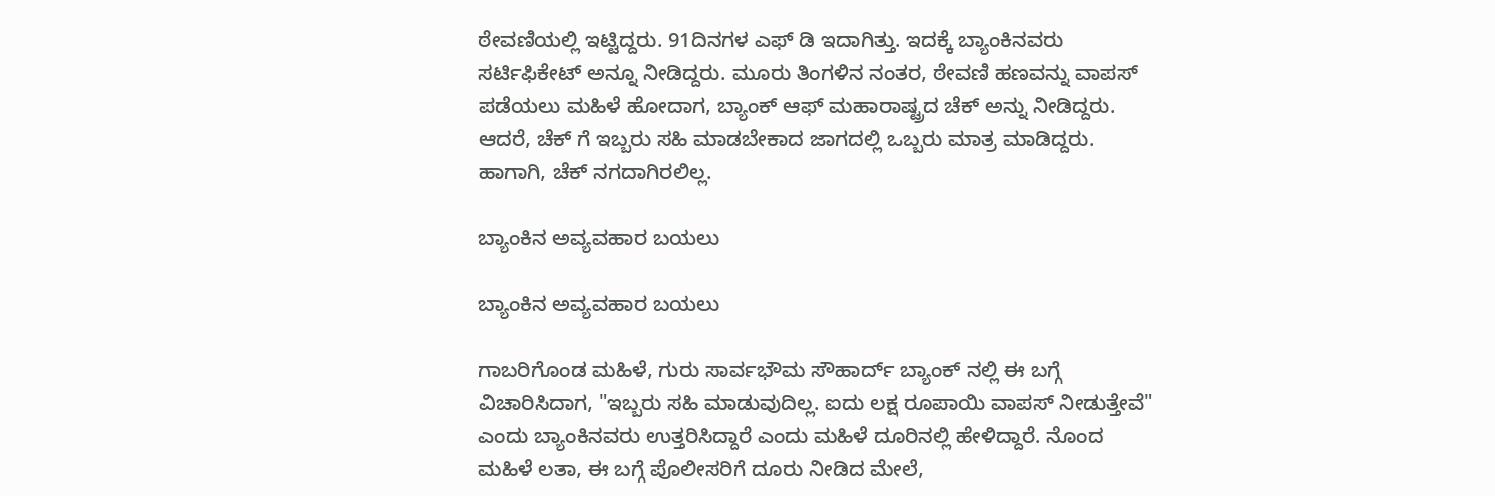ಠೇವಣಿಯಲ್ಲಿ ಇಟ್ಟಿದ್ದರು. 91ದಿನಗಳ ಎಫ್ ಡಿ ಇದಾಗಿತ್ತು. ಇದಕ್ಕೆ ಬ್ಯಾಂಕಿನವರು ಸರ್ಟಿಫಿಕೇಟ್ ಅನ್ನೂ ನೀಡಿದ್ದರು. ಮೂರು ತಿಂಗಳಿನ ನಂತರ, ಠೇವಣಿ ಹಣವನ್ನು ವಾಪಸ್ ಪಡೆಯಲು ಮಹಿಳೆ ಹೋದಾಗ, ಬ್ಯಾಂಕ್ ಆಫ್ ಮಹಾರಾಷ್ಟ್ರದ ಚೆಕ್ ಅನ್ನು ನೀಡಿದ್ದರು. ಆದರೆ, ಚೆಕ್ ಗೆ ಇಬ್ಬರು ಸಹಿ ಮಾಡಬೇಕಾದ ಜಾಗದಲ್ಲಿ ಒಬ್ಬರು ಮಾತ್ರ ಮಾಡಿದ್ದರು. ಹಾಗಾಗಿ, ಚೆಕ್ ನಗದಾಗಿರಲಿಲ್ಲ.

ಬ್ಯಾಂಕಿನ ಅವ್ಯವಹಾರ ಬಯಲು

ಬ್ಯಾಂಕಿನ ಅವ್ಯವಹಾರ ಬಯಲು

ಗಾಬರಿಗೊಂಡ ಮಹಿಳೆ, ಗುರು ಸಾರ್ವಭೌಮ ಸೌಹಾರ್ದ್ ಬ್ಯಾಂಕ್ ನಲ್ಲಿ ಈ ಬಗ್ಗೆ ವಿಚಾರಿಸಿದಾಗ, "ಇಬ್ಬರು ಸಹಿ ಮಾಡುವುದಿಲ್ಲ. ಐದು ಲಕ್ಷ ರೂಪಾಯಿ ವಾಪಸ್ ನೀಡುತ್ತೇವೆ" ಎಂದು ಬ್ಯಾಂಕಿನವರು ಉತ್ತರಿಸಿದ್ದಾರೆ ಎಂದು ಮಹಿಳೆ ದೂರಿನಲ್ಲಿ ಹೇಳಿದ್ದಾರೆ. ನೊಂದ ಮಹಿಳೆ ಲತಾ, ಈ ಬಗ್ಗೆ ಪೊಲೀಸರಿಗೆ ದೂರು ನೀಡಿದ ಮೇಲೆ,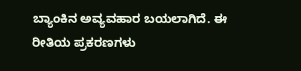ಬ್ಯಾಂಕಿನ ಅವ್ಯವಹಾರ ಬಯಲಾಗಿದೆ. ಈ ರೀತಿಯ ಪ್ರಕರಣಗಳು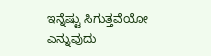ಇನ್ನೆಷ್ಟು ಸಿಗುತ್ತವೆಯೋ ಎನ್ನುವುದು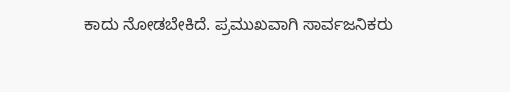ಕಾದು ನೋಡಬೇಕಿದೆ. ಪ್ರಮುಖವಾಗಿ ಸಾರ್ವಜನಿಕರು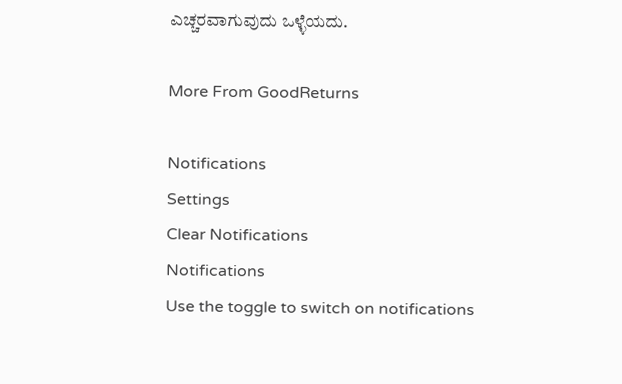ಎಚ್ಚರವಾಗುವುದು ಒಳ್ಳೆಯದು.

More From GoodReturns

Notifications
Settings
Clear Notifications
Notifications
Use the toggle to switch on notifications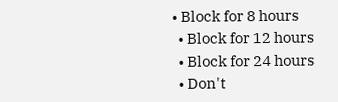• Block for 8 hours
  • Block for 12 hours
  • Block for 24 hours
  • Don't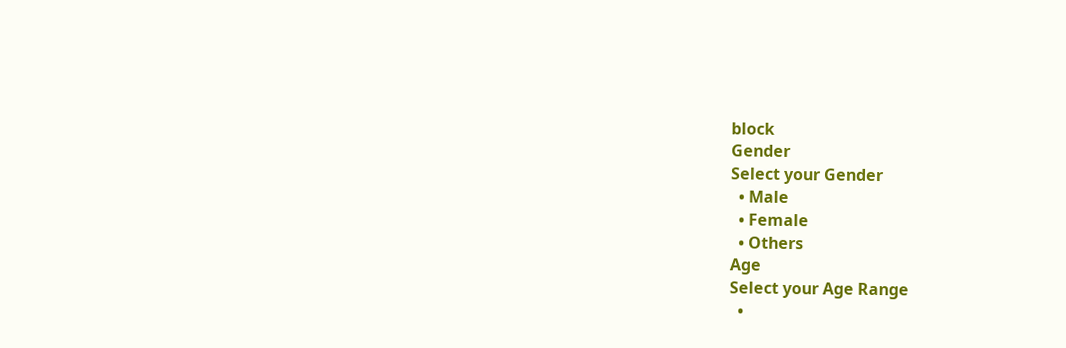block
Gender
Select your Gender
  • Male
  • Female
  • Others
Age
Select your Age Range
  •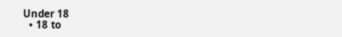Under 18
  • 18 to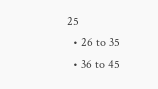25
  • 26 to 35
  • 36 to 45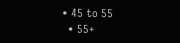• 45 to 55
  • 55+